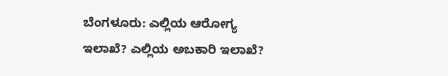ಬೆಂಗಳೂರು: ಎಲ್ಲಿಯ ಆರೋಗ್ಯ ಇಲಾಖೆ? ಎಲ್ಲಿಯ ಅಬಕಾರಿ ಇಲಾಖೆ?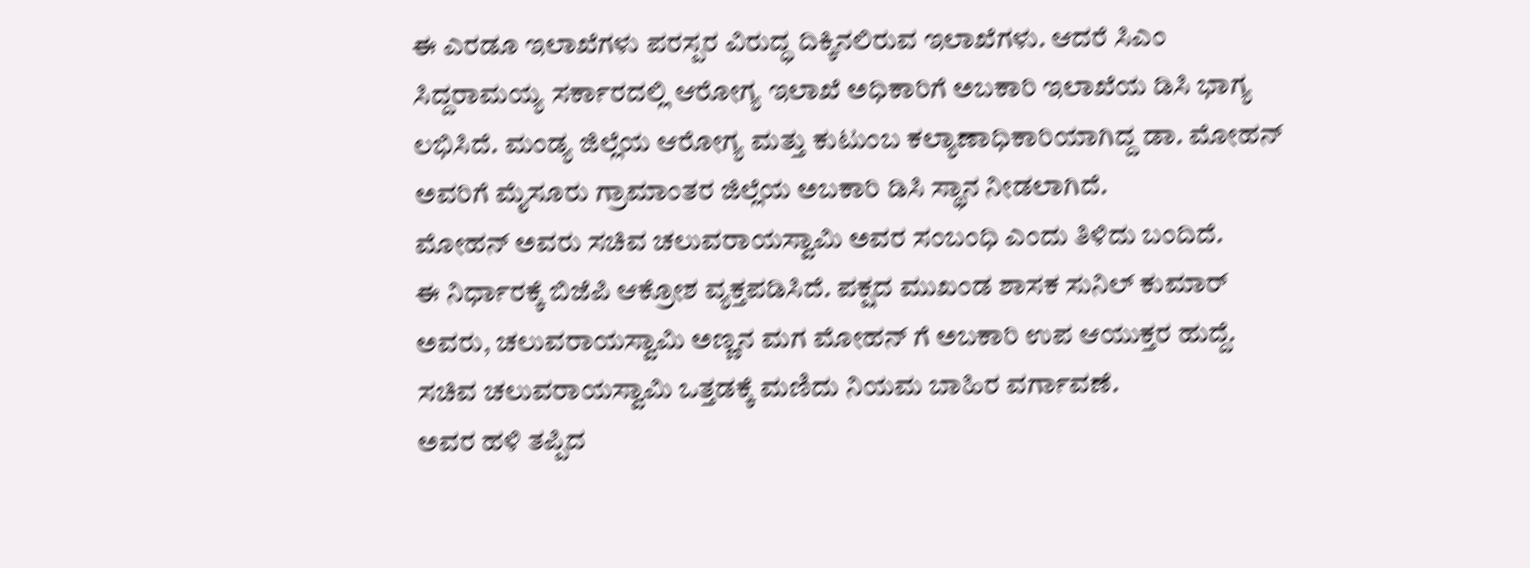ಈ ಎರಡೂ ಇಲಾಖೆಗಳು ಪರಸ್ಪರ ವಿರುದ್ಧ ದಿಕ್ಕಿನಲಿರುವ ಇಲಾಖೆಗಳು. ಆದರೆ ಸಿಎಂ ಸಿದ್ದರಾಮಯ್ಯ ಸರ್ಕಾರದಲ್ಲಿ ಆರೋಗ್ಯ ಇಲಾಖೆ ಅಧಿಕಾರಿಗೆ ಅಬಕಾರಿ ಇಲಾಖೆಯ ಡಿಸಿ ಭಾಗ್ಯ ಲಭಿಸಿದೆ. ಮಂಡ್ಯ ಜಿಲ್ಲೆಯ ಆರೋಗ್ಯ ಮತ್ತು ಕುಟುಂಬ ಕಲ್ಯಾಣಾಧಿಕಾರಿಯಾಗಿದ್ದ ಡಾ. ಮೋಹನ್ ಅವರಿಗೆ ಮೈಸೂರು ಗ್ರಾಮಾಂತರ ಜಿಲ್ಲೆಯ ಅಬಕಾರಿ ಡಿಸಿ ಸ್ಥಾನ ನೀಡಲಾಗಿದೆ.
ಮೋಹನ್ ಅವರು ಸಚಿವ ಚಲುವರಾಯಸ್ವಾಮಿ ಅವರ ಸಂಬಂಧಿ ಎಂದು ತಿಳಿದು ಬಂದಿದೆ.
ಈ ನಿರ್ಧಾರಕ್ಕೆ ಬಿಜೆಪಿ ಆಕ್ರೋಶ ವ್ಯಕ್ತಪಡಿಸಿದೆ. ಪಕ್ಷದ ಮುಖಂಡ ಶಾಸಕ ಸುನಿಲ್ ಕುಮಾರ್ ಅವರು, ಚಲುವರಾಯಸ್ವಾಮಿ ಅಣ್ಣನ ಮಗ ಮೋಹನ್ ಗೆ ಅಬಕಾರಿ ಉಪ ಆಯುಕ್ತರ ಹುದ್ದೆ. ಸಚಿವ ಚಲುವರಾಯಸ್ವಾಮಿ ಒತ್ತಡಕ್ಕೆ ಮಣಿದು ನಿಯಮ ಬಾಹಿರ ವರ್ಗಾವಣೆ.
ಅವರ ಹಳಿ ತಪ್ಪಿದ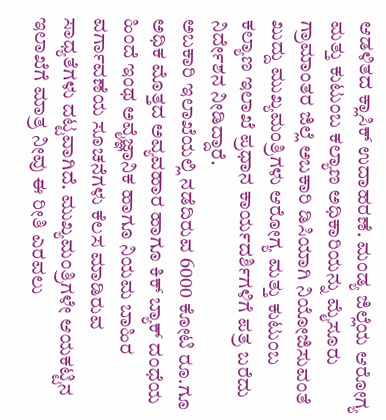ಆಡಳಿತದ ಕ್ಲಾಸಿಕ್ ಉದಾಹರಣೆ. ಮಂಡ್ಯ ಜಿಲ್ಲೆಯ ಆರೋಗ್ಯ ಮತ್ತು ಕುಟುಂಬ ಕಲ್ಯಾಣ ಅಧಿಕಾರಿಯನ್ನು ಮೈಸೂರು ಗ್ರಾಮಾಂತರ ಜಿಲ್ಲೆ ಅಬಕಾರಿ ಡಿಸಿಯಾಗಿ ನಿಯೋಜಿಸುವಂತೆ ಖುದ್ದು ಮುಖ್ಯಮಂತ್ರಿಗಳು ಆರೋಗ್ಯ ಮತ್ತು ಕುಟುಂಬ ಕಲ್ಯಾಣ ಇಲಾಖೆ ಪ್ರಧಾನ ಕಾರ್ಯದರ್ಶಿಗಳಿಗೆ ಪತ್ರ ಬರೆದು ನಿರ್ದೇಶನ ನೀಡಿದ್ದಾರೆ.
ಅಬಕಾರಿ ಇಲಾಖೆಯಲ್ಲಿ ನಡೆದಿರುವ 6000 ಕೋಟಿ ರೂ.ಗೂ ಅಧಿಕ ಮೊತ್ತದ ಅವ್ಯವಹಾರ ಹಾಗೂ ಕಿಕ್ ಬ್ಯಾಕ್ ದಂಧೆಯ ಹಿಂದೆ ಇಂಥ ಅವೈಜ್ಞಾನಿಕ ಹಾಗೂ ನಿಯಮ ಬಾಹಿರ ವರ್ಗಾವಣೆಯ ಸೂಚನೆಗಳು ಕೆಲಸ ಮಾಡಿರುವ ಸಾಧ್ಯತೆಗಳು ದಟ್ಟವಾಗಿದೆ. ಮುಖ್ಯಮಂತ್ರಿಗಳೇ ಆಯಕಟ್ಟಿನ ಇಲಾಖೆಗೆ ಮಾತ್ರ ನೀವು ಈ ರೀತಿ ಎರವಲು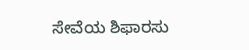ಸೇವೆಯ ಶಿಫಾರಸು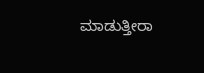ಮಾಡುತ್ತೀರಾ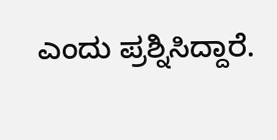ಎಂದು ಪ್ರಶ್ನಿಸಿದ್ದಾರೆ.